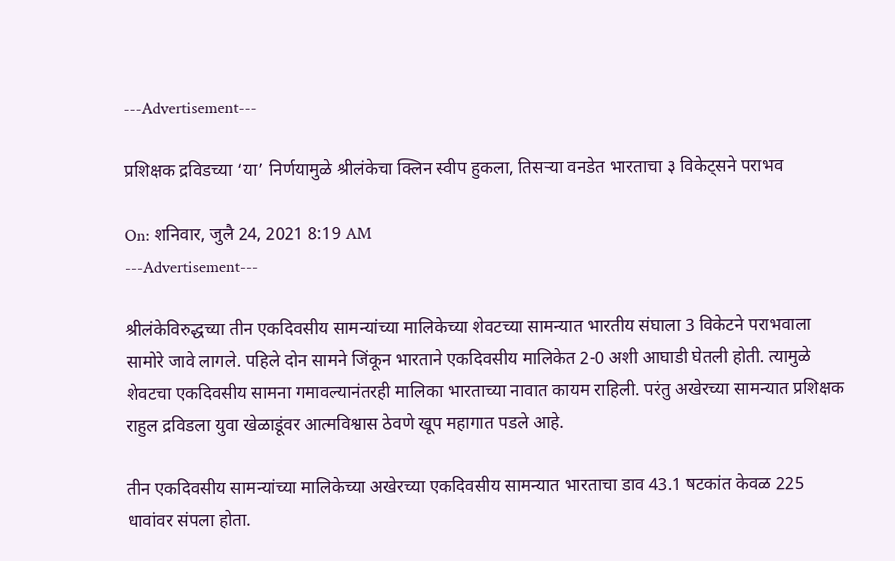---Advertisement---

प्रशिक्षक द्रविडच्या ‘या’ निर्णयामुळे श्रीलंकेचा क्लिन स्वीप हुकला, तिसऱ्या वनडेत भारताचा ३ विकेट्सने पराभव

On: शनिवार, जुलै 24, 2021 8:19 AM
---Advertisement---

श्रीलंकेविरुद्धच्या तीन एकदिवसीय सामन्यांच्या मालिकेच्या शेवटच्या सामन्यात भारतीय संघाला 3 विकेटने पराभवाला सामोरे जावे लागले. पहिले दोन सामने जिंकून भारताने एकदिवसीय मालिकेत 2-0 अशी आघाडी घेतली होती. त्यामुळे शेवटचा एकदिवसीय सामना गमावल्यानंतरही मालिका भारताच्या नावात कायम राहिली. परंतु अखेरच्या सामन्यात प्रशिक्षक राहुल द्रविडला युवा खेळाडूंवर आत्मविश्वास ठेवणे खूप महागात पडले आहे.

तीन एकदिवसीय सामन्यांच्या मालिकेच्या अखेरच्या एकदिवसीय सामन्यात भारताचा डाव 43.1 षटकांत केवळ 225 धावांवर संपला होता.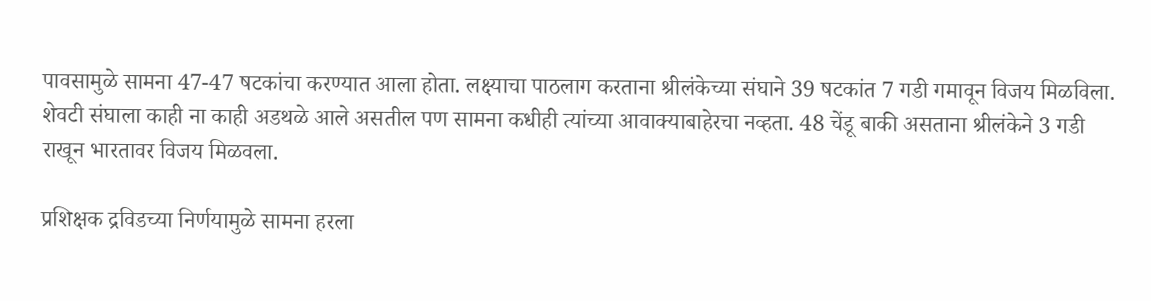पावसामुळे सामना 47-47 षटकांचा करण्यात आला होता. लक्ष्याचा पाठलाग करताना श्रीलंकेच्या संघाने 39 षटकांत 7 गडी गमावून विजय मिळविला. शेवटी संघाला काही ना काही अडथळे आले असतील पण सामना कधीही त्यांच्या आवाक्याबाहेरचा नव्हता. 48 चेंडू बाकी असताना श्रीलंकेने 3 गडी राखून भारतावर विजय मिळवला.

प्रशिक्षक द्रविडच्या निर्णयामुळे सामना हरला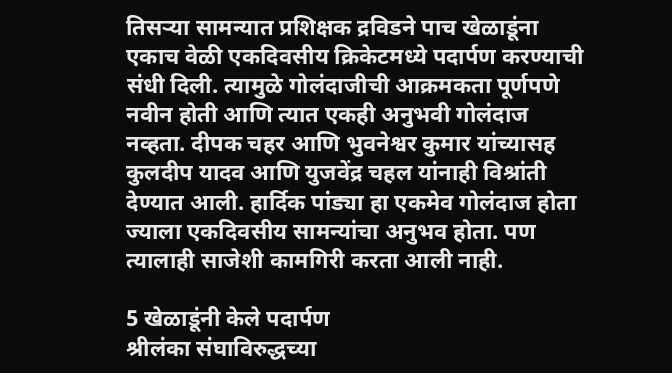तिसर्‍या सामन्यात प्रशिक्षक द्रविडने पाच खेळाडूंना एकाच वेळी एकदिवसीय क्रिकेटमध्ये पदार्पण करण्याची संधी दिली. त्यामुळे गोलंदाजीची आक्रमकता पूर्णपणे नवीन होती आणि त्यात एकही अनुभवी गोलंदाज नव्हता. दीपक चहर आणि भुवनेश्वर कुमार यांच्यासह कुलदीप यादव आणि युजवेंद्र चहल यांनाही विश्रांती देण्यात आली. हार्दिक पांड्या हा एकमेव गोलंदाज होता ज्याला एकदिवसीय सामन्यांचा अनुभव होता. पण त्यालाही साजेशी कामगिरी करता आली नाही.

5 खेळाडूंनी केले पदार्पण
श्रीलंका संघाविरुद्धच्या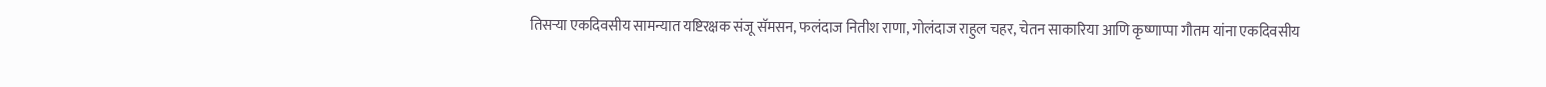तिसर्‍या एकदिवसीय सामन्यात यष्टिरक्षक संजू सॅमसन, फलंदाज नितीश राणा, गोलंदाज राहुल चहर, चेतन साकारिया आणि कृष्णाप्पा गौतम यांना एकदिवसीय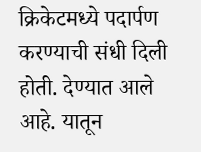क्रिकेटमध्ये पदार्पण करण्याची संधी दिली होती. देण्यात आले आहे. यातून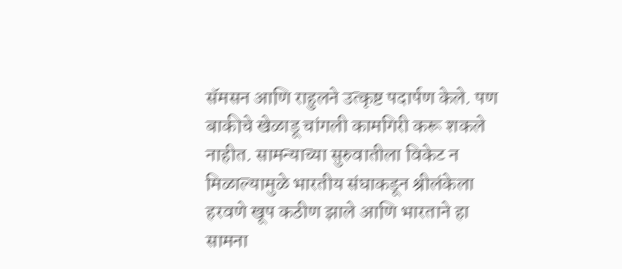सॅमसन आणि राहुलने उत्कृष्ट पदार्पण केले. पण बाकीचे खेळाडू चांगली कामगिरी करू शकले नाहीत. सामन्याच्या सुरुवातीला विकेट न मिळाल्यामुळे भारतीय संघाकडून श्रीलंकेला हरवणे खूप कठीण झाले आणि भारताने हा सामना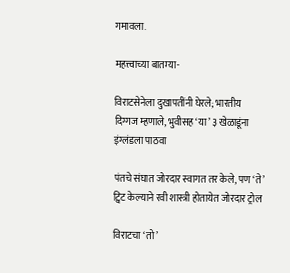गमावला.

महत्त्वाच्या बातम्या-

विराटसेनेला दुखापतींनी घेरले; भारतीय दिग्गज म्हणाले, भुवीसह ‘या’ ३ खेळाडूंना इंग्लंडला पाठवा

पंतचे संघात जोरदार स्वागत तर केले, पण ‘ते’ ट्विट केल्याने रवी शास्त्री होतायेत जोरदार ट्रोल

विराटचा ‘तो’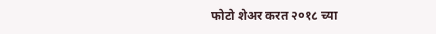फोटो शेअर करत २०१८ च्या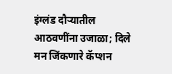इंग्लंड दौऱ्यातील आठवणींना उजाळा; दिले मन जिंकणारे कॅप्शन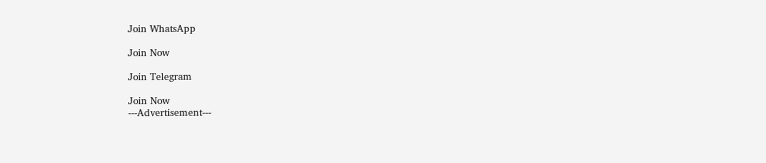Join WhatsApp

Join Now

Join Telegram

Join Now
---Advertisement---